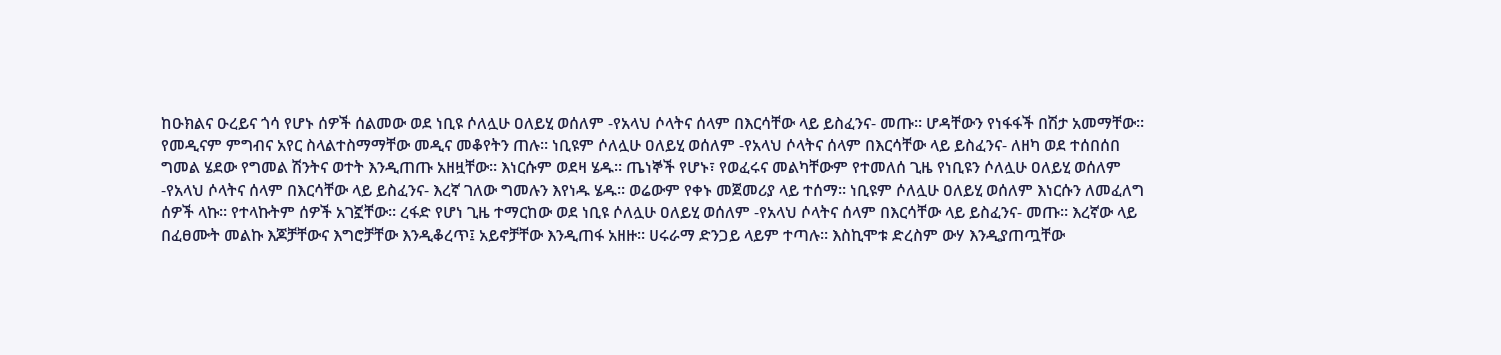ከዑክልና ዑረይና ጎሳ የሆኑ ሰዎች ሰልመው ወደ ነቢዩ ሶለሏሁ ዐለይሂ ወሰለም -የአላህ ሶላትና ሰላም በእርሳቸው ላይ ይስፈንና- መጡ። ሆዳቸውን የነፋፋች በሽታ አመማቸው። የመዲናም ምግብና አየር ስላልተስማማቸው መዲና መቆየትን ጠሉ። ነቢዩም ሶለሏሁ ዐለይሂ ወሰለም -የአላህ ሶላትና ሰላም በእርሳቸው ላይ ይስፈንና- ለዘካ ወደ ተሰበሰበ ግመል ሄደው የግመል ሽንትና ወተት እንዲጠጡ አዘዟቸው። እነርሱም ወደዛ ሄዱ። ጤነኞች የሆኑ፣ የወፈሩና መልካቸውም የተመለሰ ጊዜ የነቢዩን ሶለሏሁ ዐለይሂ ወሰለም -የአላህ ሶላትና ሰላም በእርሳቸው ላይ ይስፈንና- እረኛ ገለው ግመሉን እየነዱ ሄዱ። ወሬውም የቀኑ መጀመሪያ ላይ ተሰማ። ነቢዩም ሶለሏሁ ዐለይሂ ወሰለም እነርሱን ለመፈለግ ሰዎች ላኩ። የተላኩትም ሰዎች አገኟቸው። ረፋድ የሆነ ጊዜ ተማርከው ወደ ነቢዩ ሶለሏሁ ዐለይሂ ወሰለም -የአላህ ሶላትና ሰላም በእርሳቸው ላይ ይስፈንና- መጡ። እረኛው ላይ በፈፀሙት መልኩ እጆቻቸውና እግሮቻቸው እንዲቆረጥ፤ አይኖቻቸው እንዲጠፋ አዘዙ። ሀሩራማ ድንጋይ ላይም ተጣሉ። እስኪሞቱ ድረስም ውሃ እንዲያጠጧቸው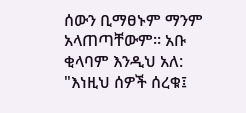ሰውን ቢማፀኑም ማንም አላጠጣቸውም። አቡ ቂላባም እንዲህ አለ: "እነዚህ ሰዎች ሰረቁ፤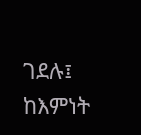ገደሉ፤ ከእምነት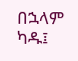በኋላም ካዱ፤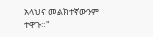አላህና መልክተኛውንም ተዋጉ።"